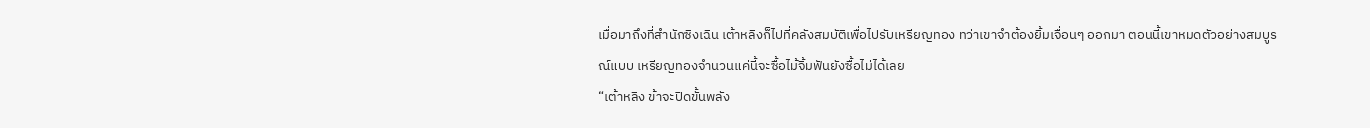เมื่อมาถึงที่สำนักซิงเฉิน เต้าหลิงก็ไปที่คลังสมบัติเพื่อไปรับเหรียญทอง ทว่าเขาจำต้องยิ้มเจื่อนๆ ออกมา ตอนนี้เขาหมดตัวอย่างสมบูรณ์แบบ เหรียญทองจำนวนแค่นี้จะซื้อไม้จิ้มฟันยังซื้อไม่ได้เลย
“เต้าหลิง ข้าจะปิดขั้นพลัง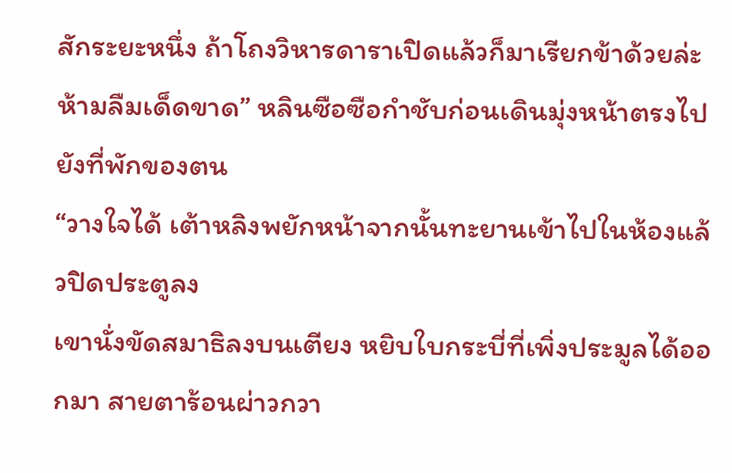สักระยะหนึ่ง ถ้าโถงวิหารดาราเปิดแล้วก็มาเรียกข้าด้วยล่ะ ห้ามลืมเด็ดขาด” หลินซือซือกำชับก่อนเดินมุ่งหน้าตรงไปยังที่พักของตน
“วางใจได้ เต้าหลิงพยักหน้าจากนั้นทะยานเข้าไปในห้องแล้วปิดประตูลง
เขานั่งขัดสมาธิลงบนเตียง หยิบใบกระบี่ที่เพิ่งประมูลได้ออกมา สายตาร้อนผ่าวกวา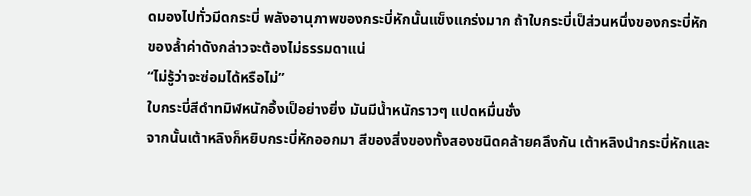ดมองไปทั่วมีดกระบี่ พลังอานุภาพของกระบี่หักนั้นแข็งแกร่งมาก ถ้าใบกระบี่เป็ส่วนหนึ่งของกระบี่หัก ของล้ำค่าดังกล่าวจะต้องไม่ธรรมดาแน่
“ไม่รู้ว่าจะซ่อมได้หรือไม่”
ใบกระบี่สีดำทมิฬหนักอึ้งเป็อย่างยิ่ง มันมีน้ำหนักราวๆ แปดหมื่นชั่ง
จากนั้นเต้าหลิงก็หยิบกระบี่หักออกมา สีของสิ่งของทั้งสองชนิดคล้ายคลึงกัน เต้าหลิงนำกระบี่หักและ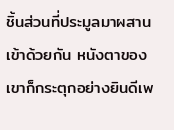ชิ้นส่วนที่ประมูลมาผสานเข้าด้วยกัน หนังตาของเขาก็กระตุกอย่างยินดีเพ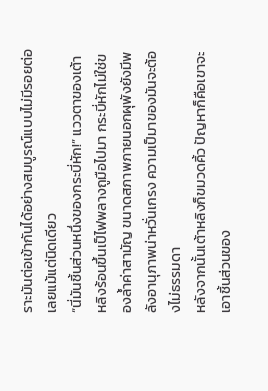ราะมันต่อเข้ากันได้อย่างสมบูรณ์แบบไม่มีรอยต่อเลยแม้แต่นิดเดียว
“นี่มันชิ้นส่วนหนึ่งของกระบี่หัก!” แววตาของเต้าหลิงร้อนขึ้นเป็ไฟพลางถูมือไปมา กระบี่หักไม่ใช่ของล้ำค่าสามัญ ขนาดสภาพภายนอกผุพังยังมีพลังอานุภาพน่าหวั่นเกรง ความเป็มาของมันจะต้องไม่ธรรมดา
หลังจากนั้นเต้าหลิงก็ขมวดคิ้ว ปัญหาก็คือเขาจะเอาชิ้นส่วนของ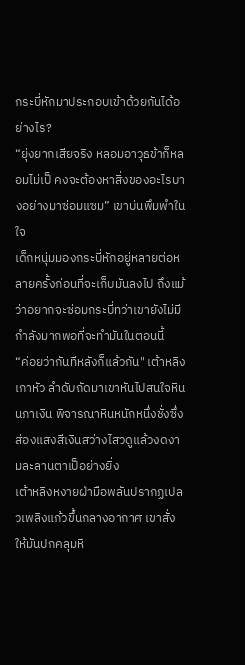กระบี่หักมาประกอบเข้าด้วยกันได้อย่างไร?
“ยุ่งยากเสียจริง หลอมอาวุธข้าก็หลอมไม่เป็ คงจะต้องหาสิ่งของอะไรบางอย่างมาซ่อมแซม” เขาบ่นพึมพำในใจ
เด็กหนุ่มมองกระบี่หักอยู่หลายต่อหลายครั้งก่อนที่จะเก็บมันลงไป ถึงแม้ว่าอยากจะซ่อมกระบี่ทว่าเขายังไม่มีกำลังมากพอที่จะทำมันในตอนนี้
“ค่อยว่ากันทีหลังก็แล้วกัน" เต้าหลิงเกาหัว ลำดับถัดมาเขาหันไปสนใจหินนภาเงิน พิจารณาหินหนักหนึ่งชั่งซึ่งส่องแสงสีเงินสว่างไสวดูแล้วงดงามละลานตาเป็อย่างยิ่ง
เต้าหลิงหงายฝ่ามือพลันปรากฏเปลวเพลิงแก้วขึ้นกลางอากาศ เขาสั่งให้มันปกคลุมหิ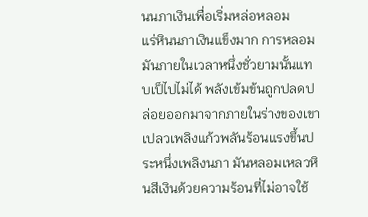นนภาเงินเพื่อเริ่มหล่อหลอม
แร่หินนภาเงินแข็งมาก การหลอมมันภายในเวลาหนึ่งชั่วยามนั้นแทบเป็ไปไม่ได้ พลังเข้มข้นถูกปลดปล่อยออกมาจากภายในร่างของเขา เปลวเพลิงแก้วพลันร้อนแรงขึ้นประหนึ่งเพลิงนภา มันหลอมเหลวหินสีเงินด้วยความร้อนที่ไม่อาจใช้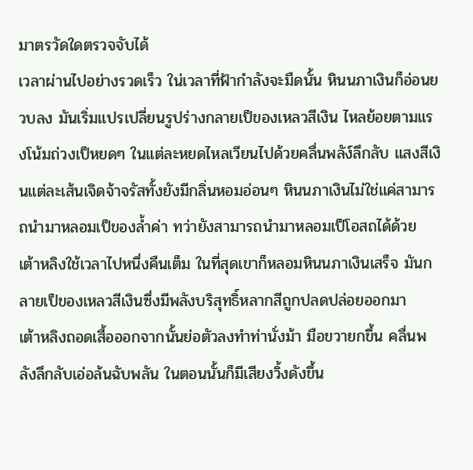มาตรวัดใดตรวจจับได้
เวลาผ่านไปอย่างรวดเร็ว ใน่เวลาที่ฟ้ากำลังจะมืดนั้น หินนภาเงินก็อ่อนยวบลง มันเริ่มแปรเปลี่ยนรูปร่างกลายเป็ของเหลวสีเงิน ไหลย้อยตามแรงโน้มถ่วงเป็หยดๆ ในแต่ละหยดไหลเวียนไปด้วยคลื่นพลัง์ลึกลับ แสงสีเงินแต่ละเส้นเจิดจ้าจรัสทั้งยังมีกลิ่นหอมอ่อนๆ หินนภาเงินไม่ใช่แค่สามารถนำมาหลอมเป็ของล้ำค่า ทว่ายังสามารถนำมาหลอมเป็โอสถได้ด้วย
เต้าหลิงใช้เวลาไปหนึ่งคืนเต็ม ในที่สุดเขาก็หลอมหินนภาเงินเสร็จ มันกลายเป็ของเหลวสีเงินซึ่งมีพลังบริสุทธิ์หลากสีถูกปลดปล่อยออกมา
เต้าหลิงถอดเสื้อออกจากนั้นย่อตัวลงทำท่านั่งม้า มือขวายกขึ้น คลื่นพลังลึกลับเอ่อล้นฉับพลัน ในตอนนั้นก็มีเสียงวิ้งดังขึ้น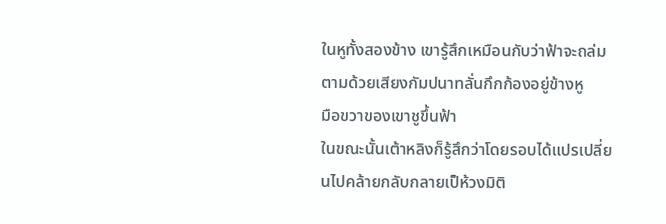ในหูทั้งสองข้าง เขารู้สึกเหมือนกับว่าฟ้าจะถล่ม ตามด้วยเสียงกัมปนาทลั่นกึกก้องอยู่ข้างหู
มือขวาของเขาชูขึ้นฟ้า
ในขณะนั้นเต้าหลิงก็รู้สึกว่าโดยรอบได้แปรเปลี่ยนไปคล้ายกลับกลายเป็ห้วงมิติ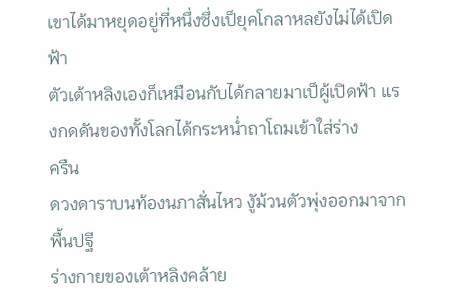เขาได้มาหยุดอยู่ที่หนึ่งซึ่งเป็ยุคโกลาหลยังไม่ได้เปิดฟ้า
ตัวเต้าหลิงเองก็เหมือนกับได้กลายมาเป็ผู้เปิดฟ้า แรงกดดันของทั้งโลกได้กระหน่ำถาโถมเข้าใส่ร่าง
ครืน
ดวงดาราบนท้องนภาสั่นไหว งูัม้วนตัวพุ่งออกมาจากพื้นปฐี
ร่างกายของเต้าหลิงคล้าย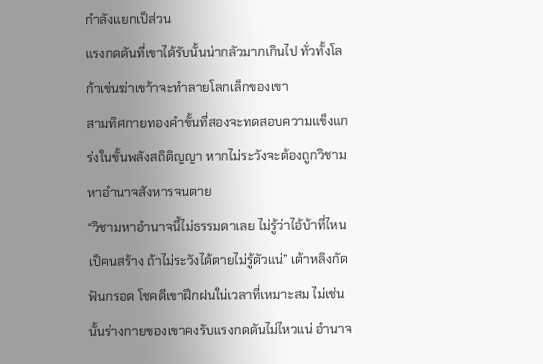กำลังแยกเป็ส่วน
แรงกดดันที่เขาได้รับนั้นน่ากลัวมากเกินไป ทั่วทั้งโลก้าเข่นฆ่าเขา้าจะทำลายโลกเล็กของเขา
สามทิศกายทองคำขั้นที่สองจะทดสอบความแข็งแกร่งในขั้นพลังสถิติญญา หากไม่ระวังจะต้องถูกวิชามหาอำนาจสังหารจนตาย
“วิชามหาอำนาจนี้ไม่ธรรมดาเลย ไม่รู้ว่าไอ้บ้าที่ไหนเป็คนสร้าง ถ้าไม่ระวังได้ตายไม่รู้ตัวแน่” เต้าหลิงกัดฟันกรอด โชคดีเขาฝึกฝนใน่เวลาที่เหมาะสม ไม่เช่นนั้นร่างกายของเขาคงรับแรงกดดันไม่ไหวแน่ อำนาจ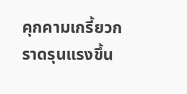คุกคามเกรี้ยวกราดรุนแรงขึ้น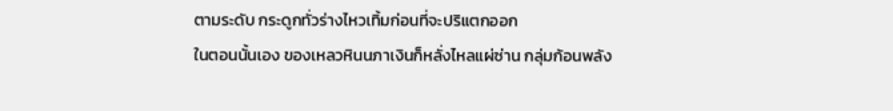ตามระดับ กระดูกทั่วร่างไหวเทิ้มก่อนที่จะปริแตกออก
ในตอนนั้นเอง ของเหลวหินนภาเงินก็หลั่งไหลแผ่ซ่าน กลุ่มก้อนพลัง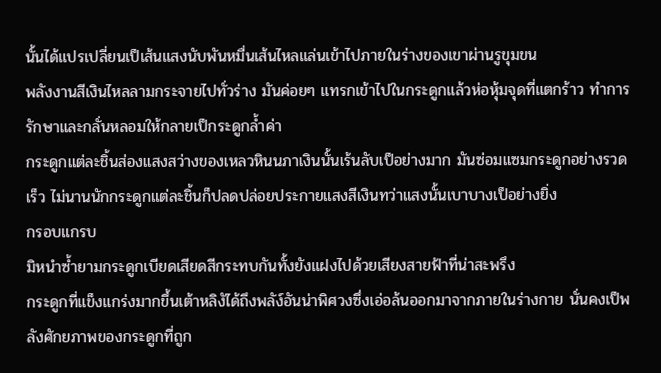นั้นได้แปรเปลี่ยนเป็เส้นแสงนับพันหมื่นเส้นไหลแล่นเข้าไปภายในร่างของเขาผ่านรูขุมขน
พลังงานสีเงินไหลลามกระจายไปทั่วร่าง มันค่อยๆ แทรกเข้าไปในกระดูกแล้วห่อหุ้มจุดที่แตกร้าว ทำการรักษาและกลั่นหลอมให้กลายเป็กระดูกล้ำค่า
กระดูกแต่ละชิ้นส่องแสงสว่างของเหลวหินนภาเงินนั้นเร้นลับเป็อย่างมาก มันซ่อมแซมกระดูกอย่างรวดเร็ว ไม่นานนักกระดูกแต่ละชิ้นก็ปลดปล่อยประกายแสงสีเงินทว่าแสงนั้นเบาบางเป็อย่างยิ่ง
กรอบแกรบ
มิหนำซ้ำยามกระดูกเบียดเสียดสีกระทบกันทั้งยังแฝงไปด้วยเสียงสายฟ้าที่น่าสะพรึง
กระดูกที่แข็งแกร่งมากขึ้นเต้าหลิงัได้ถึงพลัง์อันน่าพิศวงซึ่งเอ่อล้นออกมาจากภายในร่างกาย นั่นคงเป็พลังศักยภาพของกระดูกที่ถูก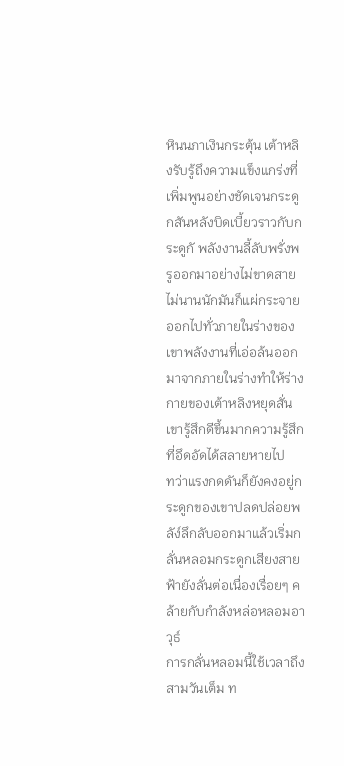หินนภาเงินกระตุ้น เต้าหลิงรับรู้ถึงความแข็งแกร่งที่เพิ่มพูนอย่างชัดเจนกระดูกสันหลังบิดเบี้ยวราวกับกระดูกั พลังงานลี้ลับพรั่งพรูออกมาอย่างไม่ขาดสายไม่นานนักมันก็แผ่กระจายออกไปทั่วภายในร่างของเขาพลังงานที่เอ่อล้นออกมาจากภายในร่างทำให้ร่างกายของเต้าหลิงหยุดสั่นเขารู้สึกดีขึ้นมากความรู้สึกที่อึดอัดได้สลายหายไป
ทว่าแรงกดดันก็ยังคงอยู่กระดูกของเขาปลดปล่อยพลัง์ลึกลับออกมาแล้วเริ่มกลั่นหลอมกระดูกเสียงสายฟ้ายังลั่นต่อเนื่องเรื่อยๆ คล้ายกับกำลังหล่อหลอมอาวุธ์
การกลั่นหลอมนี้ใช้เวลาถึงสามวันเต็ม ท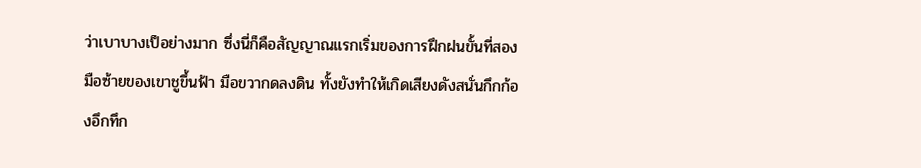ว่าเบาบางเป็อย่างมาก ซึ่งนี่ก็คือสัญญาณแรกเริ่มของการฝึกฝนขั้นที่สอง
มือซ้ายของเขาชูขึ้นฟ้า มือขวากดลงดิน ทั้งยังทำให้เกิดเสียงดังสนั่นกึกก้องอึกทึก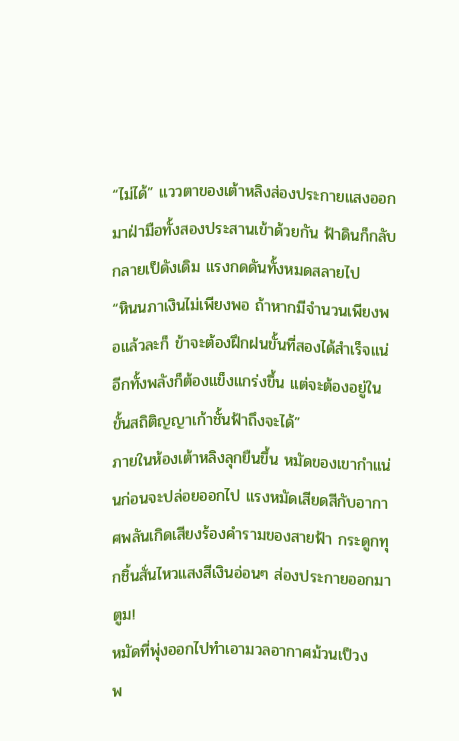“ไม่ได้” แววตาของเต้าหลิงส่องประกายแสงออกมาฝ่ามือทั้งสองประสานเข้าด้วยกัน ฟ้าดินก็กลับกลายเป็ดังเดิม แรงกดดันทั้งหมดสลายไป
“หินนภาเงินไม่เพียงพอ ถ้าหากมีจำนวนเพียงพอแล้วละก็ ข้าจะต้องฝึกฝนขั้นที่สองได้สำเร็จแน่ อีกทั้งพลังก็ต้องแข็งแกร่งขึ้น แต่จะต้องอยู่ในขั้นสถิติญญาเก้าชั้นฟ้าถึงจะได้”
ภายในห้องเต้าหลิงลุกยืนขึ้น หมัดของเขากำแน่นก่อนจะปล่อยออกไป แรงหมัดเสียดสีกับอากาศพลันเกิดเสียงร้องคำรามของสายฟ้า กระดูกทุกชิ้นสั่นไหวแสงสีเงินอ่อนๆ ส่องประกายออกมา
ตูม!
หมัดที่พุ่งออกไปทำเอามวลอากาศม้วนเป็วง
พ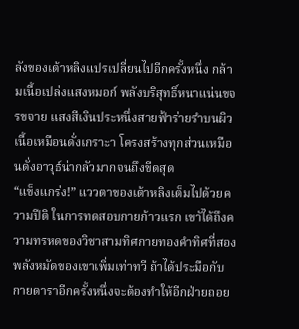ลังของเต้าหลิงแปรเปลี่ยนไปอีกครั้งหนึ่ง กล้ามเนื้อเปล่งแสงหมอก์ พลังบริสุทธิ์หนาแน่นขจรขจาย แสงสีเงินประหนึ่งสายฟ้าร่ายรำบนผิวเนื้อเหมือนดั่งเกราะา โครงสร้างทุกส่วนเหมือนดั่งอาวุธ์น่ากลัวมากจนถึงขีดสุด
“แข็งแกร่ง!” แววตาของเต้าหลิงเต็มไปด้วยความปีติ ในการทดสอบกายก้าวแรก เขาัได้ถึงความทรหดของวิชาสามทิศกายทองคำทิศที่สอง พลังหมัดของเขาเพิ่มเท่าทวี ถ้าได้ประมือกับกายดาราอีกครั้งหนึ่งจะต้องทำให้อีกฝ่ายถอย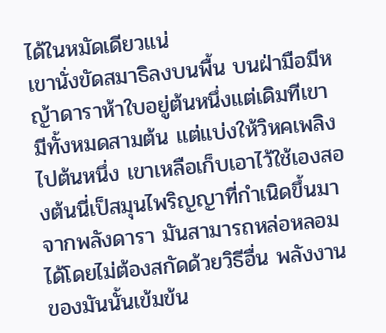ได้ในหมัดเดียวแน่
เขานั่งขัดสมาธิลงบนพื้น บนฝ่ามือมีหญ้าดาราห้าใบอยู่ต้นหนึ่งแต่เดิมทีเขามีทั้งหมดสามต้น แต่แบ่งให้วิหคเพลิงไปต้นหนึ่ง เขาเหลือเก็บเอาไว้ใช้เองสองต้นนี่เป็สมุนไพริญญาที่กำเนิดขึ้นมาจากพลังดารา มันสามารถหล่อหลอมได้โดยไม่ต้องสกัดด้วยวิธีอื่น พลังงานของมันนั้นเข้มข้น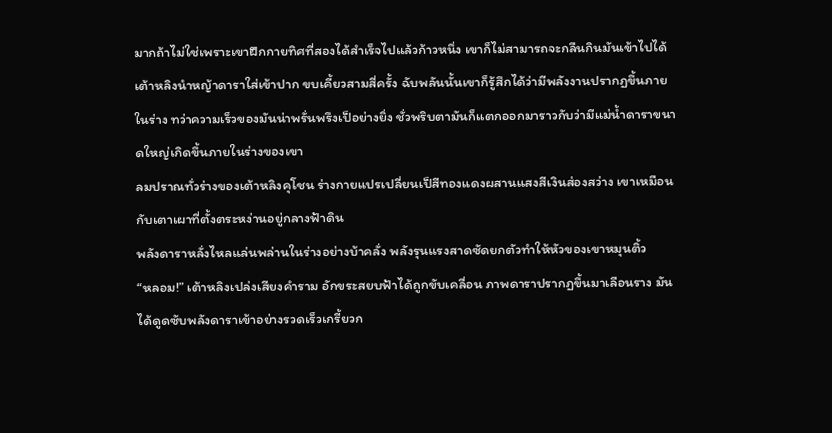มากถ้าไม่ใช่เพราะเขาฝึกกายทิศที่สองได้สำเร็จไปแล้วก้าวหนึ่ง เขาก็ไม่สามารถจะกลืนกินมันเข้าไปได้
เต้าหลิงนำหญ้าดาราใส่เข้าปาก ขบเคี้ยวสามสี่ครั้ง ฉับพลันนั้นเขาก็รู้สึกได้ว่ามีพลังงานปรากฏขึ้นภายในร่าง ทว่าความเร็วของมันน่าพรั่นพรึงเป็อย่างยิ่ง ชั่วพริบตามันก็แตกออกมาราวกับว่ามีแม่น้ำดาราขนาดใหญ่เกิดขึ้นภายในร่างของเขา
ลมปราณทั่วร่างของเต้าหลิงคุโชน ร่างกายแปรเปลี่ยนเป็สีทองแดงผสานแสงสีเงินส่องสว่าง เขาเหมือนกับเตาเผาที่ตั้งตระหง่านอยู่กลางฟ้าดิน
พลังดาราหลั่งไหลแล่นพล่านในร่างอย่างบ้าคลั่ง พลังรุนแรงสาดซัดยกตัวทำให้หัวของเขาหมุนติ้ว
“หลอม!” เต้าหลิงเปล่งเสียงคำราม อักขระสยบฟ้าได้ถูกขับเคลื่อน ภาพดาราปรากฏขึ้นมาเลือนราง มันได้ดูดซับพลังดาราเข้าอย่างรวดเร็วเกรี้ยวก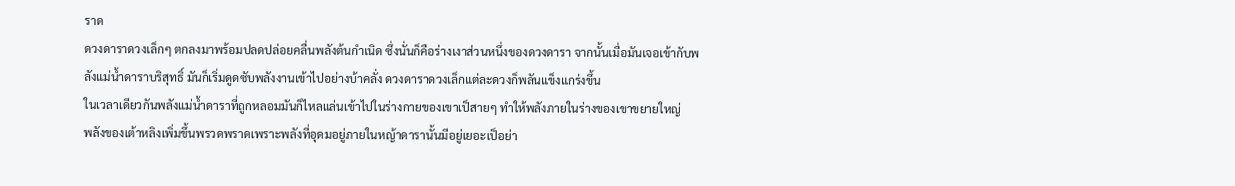ราด
ดวงดาราดวงเล็กๆ ตกลงมาพร้อมปลดปล่อยคลื่นพลังต้นกำเนิด ซึ่งนั่นก็คือร่างเงาส่วนหนึ่งของดวงดารา จากนั้นเมื่อมันเจอเข้ากับพลังแม่น้ำดาราบริสุทธิ์ มันก็เริ่มดูดซับพลังงานเข้าไปอย่างบ้าคลั่ง ดวงดาราดวงเล็กแต่ละดวงก็พลันแข็งแกร่งขึ้น
ในเวลาเดียวกันพลังแม่น้ำดาราที่ถูกหลอมมันก็ไหลแล่นเข้าไปในร่างกายของเขาเป็สายๆ ทำให้พลังภายในร่างของเขาขยายใหญ่
พลังของเต้าหลิงเพิ่มขึ้นพรวดพราดเพราะพลังที่อุดมอยู่ภายในหญ้าดารานั้นมีอยู่เยอะเป็อย่า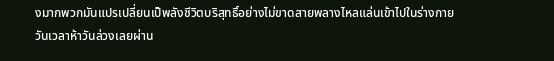งมากพวกมันแปรเปลี่ยนเป็พลังชีวิตบริสุทธิ์อย่างไม่ขาดสายพลางไหลแล่นเข้าไปในร่างกาย
วันเวลาห้าวันล่วงเลยผ่าน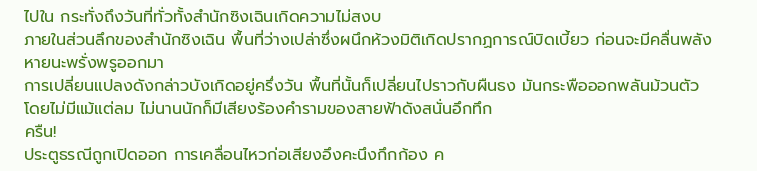ไปใน กระทั่งถึงวันที่ทั่วทั้งสำนักซิงเฉินเกิดความไม่สงบ
ภายในส่วนลึกของสำนักซิงเฉิน พื้นที่ว่างเปล่าซึ่งผนึกห้วงมิติเกิดปรากฏการณ์บิดเบี้ยว ก่อนจะมีคลื่นพลังหายนะพรั่งพรูออกมา
การเปลี่ยนแปลงดังกล่าวบังเกิดอยู่ครึ่งวัน พื้นที่นั้นก็เปลี่ยนไปราวกับผืนธง มันกระพือออกพลันม้วนตัวโดยไม่มีแม้แต่ลม ไม่นานนักก็มีเสียงร้องคำรามของสายฟ้าดังสนั่นอึกทึก
ครืน!
ประตูธรณีถูกเปิดออก การเคลื่อนไหวก่อเสียงอึงคะนึงกึกก้อง ค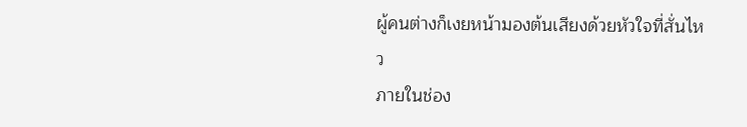ผู้คนต่างก็เงยหน้ามองต้นเสียงด้วยหัวใจที่สั่นไหว
ภายในช่อง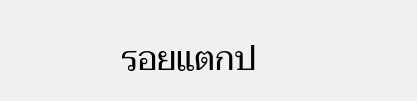รอยแตกป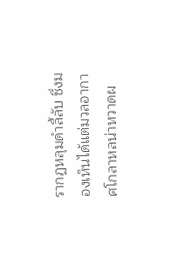รากฏหลุมดำลี้ลับ ซึ่งมองเห็นได้แต่มวลอากาศโกลาหลน่าหวาดผ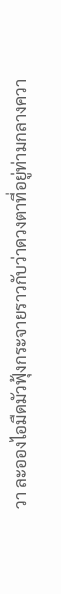วา ละอองไอมืดมัวฟุ้งกระจายราวกับว่าดวงตาที่อยู่ท่ามกลางควา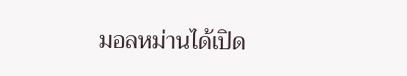มอลหม่านได้เปิด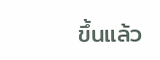ขึ้นแล้ว